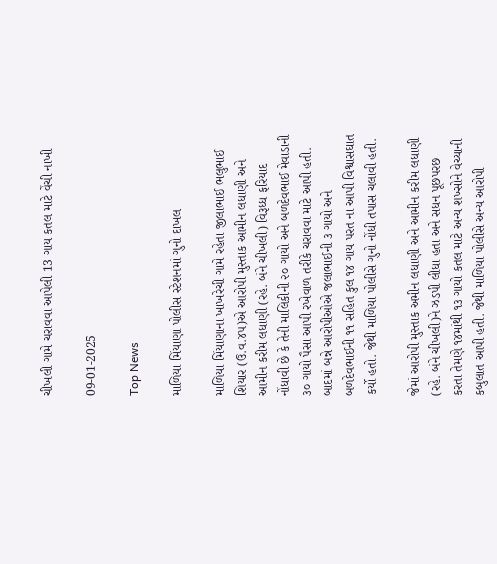ચીખલી ગામે ચરાવવા આપેલી 13 ગાય કતલ માટે વેંચી નાખી

09-01-2025

Top News

માળિયા મિંયાણા પોલીસ સ્ટેશનમાં ગુનો દાખલ

માળિયા મિંયાણાના ખાખરેચી ગામે રહેતા જીલાભાઈ ભલુભાઈ શિયાર (ઉ.વ.૪૫)એ આરોપી મુસ્તાક આમીન લધાણી અને આમીન કરીમ લધાણી (રહે. બંને ચીખલી) વિરૂધ્ધ ફરિયાદ નોંધાવી છે કે તેની માલિકીની ૨૦ ગાયો અને બળદેવભાઈ મેવાડાની ૩૦ ગાયો પૈસા આપી રખેવાળ તરીકે ચરાવવા માટે આપી હતી. બાદમાં બન્ને આરોપીઓએ જલાભાઈની ૩ ગાયો અને બળદેવભાઈની ૧૧ સહિત કુલ ૧૪ ગાય પરત ના આપી વિશ્વાસઘાત કર્યો હતો. જેથી માળિયા પોલીસે ગુનો નોંધી તપાસ ચલાવી હતી.

જેમાં આરોપી મુસ્તાક અમીન લધાણી અને આમીન કરીમ લધાણી (રહે. બંને ચીખલી)ને ઝડપી લીધા હતા અને સધન પૂછપરછ કરતા તેમણે ૧૪માંથી ૧૩ ગાયો કતલ માટે અન્ય શખ્સોને વેચ્યાની કબુલાત આપી હતી. જેથી માળિયા પોલીસે અન્ય આરોપી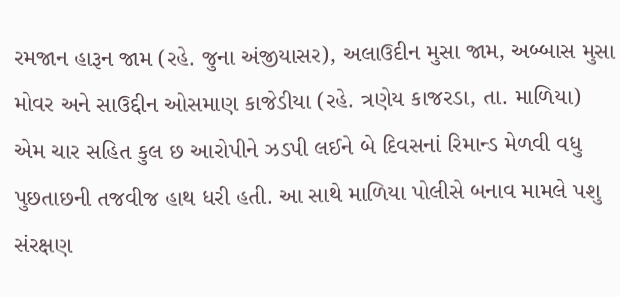રમજાન હારૂન જામ (રહે. જુના અંજીયાસર), અલાઉદીન મુસા જામ, અબ્બાસ મુસા મોવર અને સાઉદ્દીન ઓસમાણ કાજેડીયા (રહે. ત્રણેય કાજરડા, તા. માળિયા) એમ ચાર સહિત કુલ છ આરોપીને ઝડપી લઈને બે દિવસનાં રિમાન્ડ મેળવી વધુ પુછતાછની તજવીજ હાથ ધરી હતી. આ સાથે માળિયા પોલીસે બનાવ મામલે પશુ સંરક્ષણ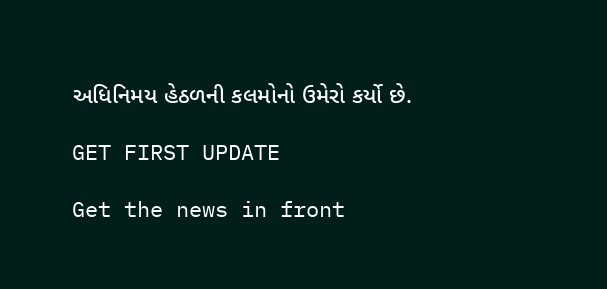અધિનિમય હેઠળની કલમોનો ઉમેરો કર્યો છે.

GET FIRST UPDATE

Get the news in front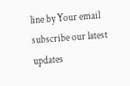line by Your email subscribe our latest updates